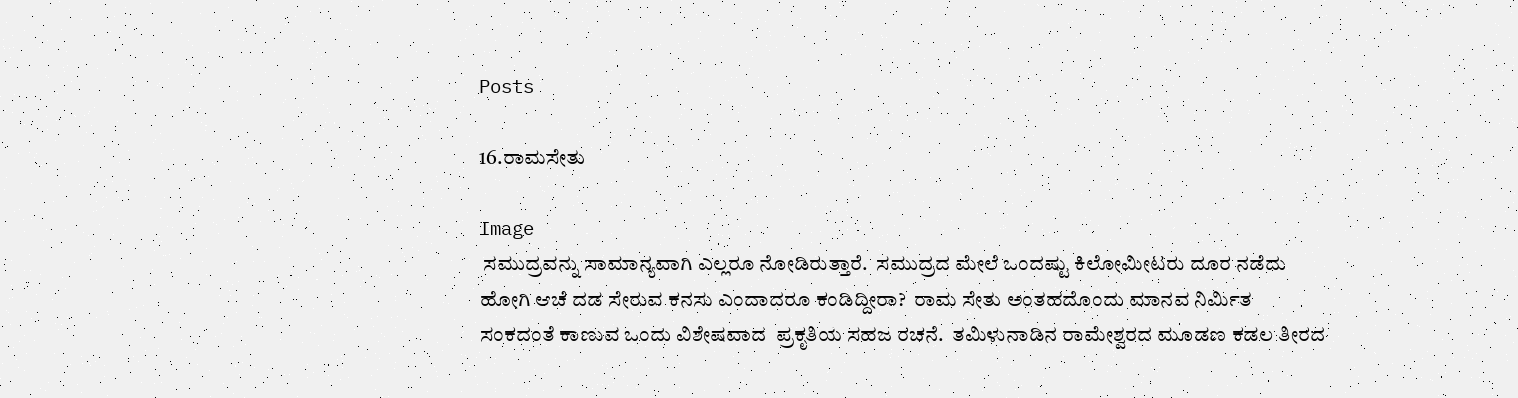Posts

16.ರಾಮಸೇತು

Image
 ಸಮುದ್ರವನ್ನು ಸಾಮಾನ್ಯವಾಗಿ ಎಲ್ಲರೂ ನೋಡಿರುತ್ತಾರೆ.  ಸಮುದ್ರದ ಮೇಲೆ ಒಂದಷ್ಟು ಕಿಲೋಮೀಟರು ದೂರ ನಡೆದು ಹೋಗಿ ಆಚೆ ದಡ ಸೇರುವ ಕನಸು ಎಂದಾದರೂ ಕಂಡಿದ್ದೀರಾ?  ರಾಮ ಸೇತು ಅಂತಹದೊಂದು ಮಾನವ ನಿರ್ಮಿತ ಸಂಕದಂತೆ ಕಾಣುವ ಒಂದು ವಿಶೇಷವಾದ  ಪ್ರಕೃತಿಯ ಸಹಜ ರಚನೆ.  ತಮಿಳುನಾಡಿನ ರಾಮೇಶ್ವರದ ಮೂಡಣ ಕಡಲ ತೀರದ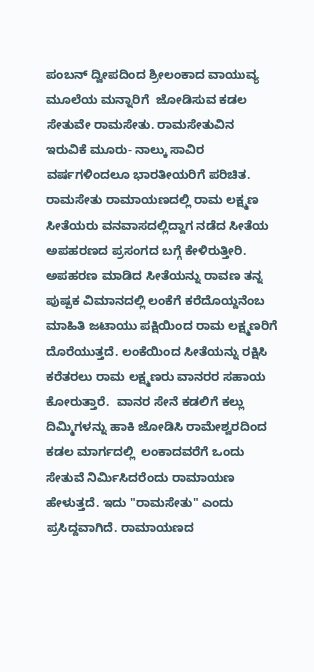ಪಂಬನ್ ದ್ವೀಪದಿಂದ ಶ್ರೀಲಂಕಾದ ವಾಯುವ್ಯ ಮೂಲೆಯ ಮನ್ನಾರಿಗೆ  ಜೋಡಿಸುವ ಕಡಲ ಸೇತುವೇ ರಾಮಸೇತು. ರಾಮಸೇತುವಿನ ಇರುವಿಕೆ ಮೂರು- ನಾಲ್ಕು ಸಾವಿರ ವರ್ಷಗಳಿಂದಲೂ ಭಾರತೀಯರಿಗೆ ಪರಿಚಿತ. ರಾಮಸೇತು ರಾಮಾಯಣದಲ್ಲಿ ರಾಮ ಲಕ್ಷ್ಮಣ ಸೀತೆಯರು ವನವಾಸದಲ್ಲಿದ್ದಾಗ ನಡೆದ ಸೀತೆಯ ಅಪಹರಣದ ಪ್ರಸಂಗದ ಬಗ್ಗೆ ಕೇಳಿರುತ್ತೀರಿ. ಅಪಹರಣ ಮಾಡಿದ ಸೀತೆಯನ್ನು ರಾವಣ ತನ್ನ  ಪುಷ್ಪಕ ವಿಮಾನದಲ್ಲಿ ಲಂಕೆಗೆ ಕರೆದೊಯ್ದನೆಂಬ ಮಾಹಿತಿ ಜಟಾಯು ಪಕ್ಷಿಯಿಂದ ರಾಮ ಲಕ್ಷ್ಮಣರಿಗೆ ದೊರೆಯುತ್ತದೆ. ಲಂಕೆಯಿಂದ ಸೀತೆಯನ್ನು ರಕ್ಷಿಸಿ ಕರೆತರಲು ರಾಮ ಲಕ್ಷ್ಮಣರು ವಾನರರ ಸಹಾಯ ಕೋರುತ್ತಾರೆ.  ವಾನರ ಸೇನೆ ಕಡಲಿಗೆ ಕಲ್ಲು ದಿಮ್ಮಿಗಳನ್ನು ಹಾಕಿ ಜೋಡಿಸಿ ರಾಮೇಶ್ವರದಿಂದ  ಕಡಲ ಮಾರ್ಗದಲ್ಲಿ  ಲಂಕಾದವರೆಗೆ ಒಂದು ಸೇತುವೆ ನಿರ್ಮಿಸಿದರೆಂದು ರಾಮಾಯಣ ಹೇಳುತ್ತದೆ. ಇದು "ರಾಮಸೇತು" ಎಂದು ಪ್ರಸಿದ್ದವಾಗಿದೆ. ರಾಮಾಯಣದ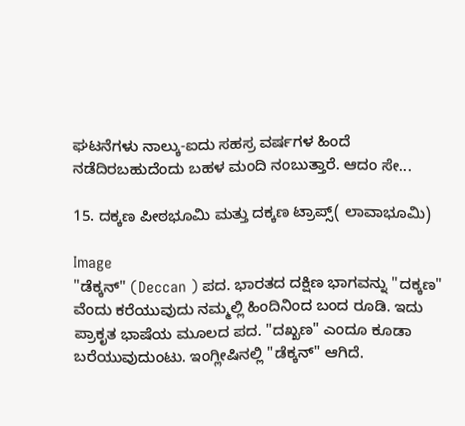ಘಟನೆಗಳು ನಾಲ್ಕು-ಐದು ಸಹಸ್ರ ವರ್ಷಗಳ ಹಿಂದೆ ನಡೆದಿರಬಹುದೆಂದು ಬಹಳ ಮಂದಿ ನಂಬುತ್ತಾರೆ. ಆದಂ ಸೇ...

15. ದಕ್ಕಣ ಪೀಠಭೂಮಿ ಮತ್ತು ದಕ್ಕಣ ಟ್ರಾಪ್ಸ್( ಲಾವಾಭೂಮಿ)

Image
"ಡೆಕ್ಕನ್" (Deccan ) ಪದ. ಭಾರತದ ದಕ್ಷಿಣ ಭಾಗವನ್ನು "ದಕ್ಕಣ" ವೆಂದು ಕರೆಯುವುದು ನಮ್ಮಲ್ಲಿ ಹಿಂದಿನಿಂದ ಬಂದ ರೂಡಿ. ಇದು ಪ್ರಾಕೃತ ಭಾಷೆಯ ಮೂಲದ ಪದ. "ದಖ್ಖಣ" ಎಂದೂ ಕೂಡಾ ಬರೆಯುವುದುಂಟು. ಇಂಗ್ಲೀಷಿನಲ್ಲಿ "ಡೆಕ್ಕನ್" ಆಗಿದೆ.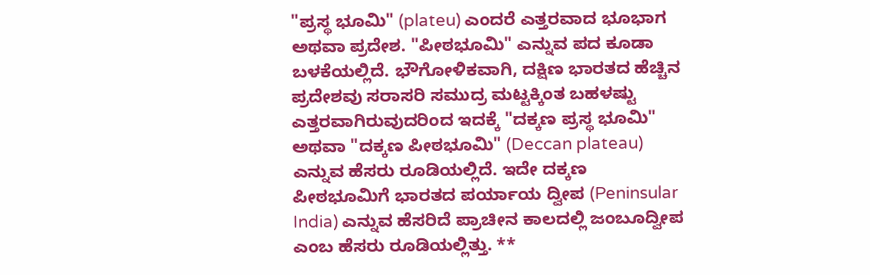"ಪ್ರಸ್ಥ ಭೂಮಿ" (plateu) ಎಂದರೆ ಎತ್ತರವಾದ ಭೂಭಾಗ ಅಥವಾ ಪ್ರದೇಶ. "ಪೀಠಭೂಮಿ" ಎನ್ನುವ ಪದ ಕೂಡಾ ಬಳಕೆಯಲ್ಲಿದೆ. ಭೌಗೋಳಿಕವಾಗಿ, ದಕ್ಷಿಣ ಭಾರತದ ಹೆಚ್ಚಿನ ಪ್ರದೇಶವು ಸರಾಸರಿ ಸಮುದ್ರ ಮಟ್ಟಕ್ಕಿಂತ ಬಹಳಷ್ಟು ಎತ್ತರವಾಗಿರುವುದರಿಂದ ಇದಕ್ಕೆ "ದಕ್ಕಣ ಪ್ರಸ್ಥ ಭೂಮಿ" ಅಥವಾ "ದಕ್ಕಣ ಪೀಠಭೂಮಿ" (Deccan plateau) ಎನ್ನುವ ಹೆಸರು ರೂಡಿಯಲ್ಲಿದೆ. ಇದೇ ದಕ್ಕಣ ಪೀಠಭೂಮಿಗೆ ಭಾರತದ ಪರ್ಯಾಯ ದ್ವೀಪ (Peninsular India) ಎನ್ನುವ ಹೆಸರಿದೆ ಪ್ರಾಚೀನ ಕಾಲದಲ್ಲಿ ಜಂಬೂದ್ವೀಪ ಎಂಬ ಹೆಸರು ರೂಡಿಯಲ್ಲಿತ್ತು. **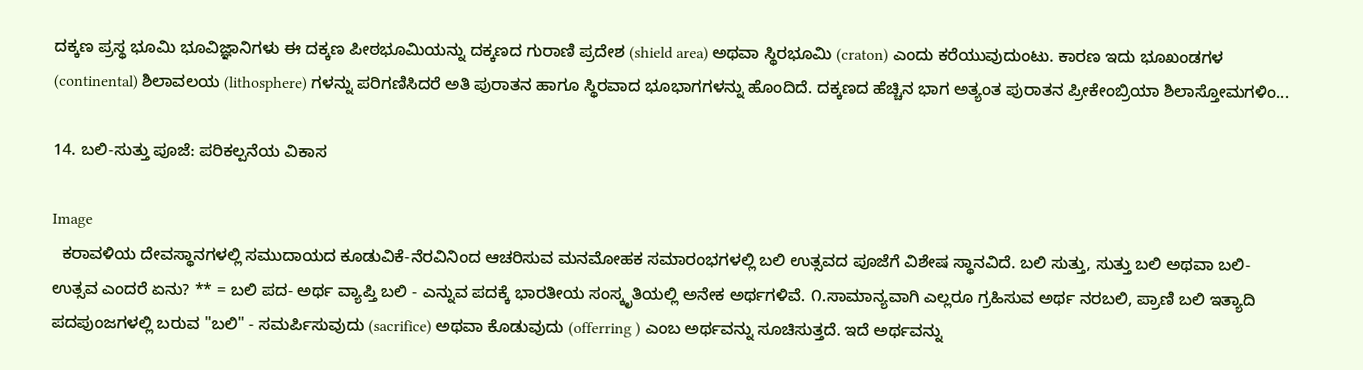ದಕ್ಕಣ ಪ್ರಸ್ಥ ಭೂಮಿ ಭೂವಿಜ್ಞಾನಿಗಳು ಈ ದಕ್ಕಣ ಪೀಠಭೂಮಿಯನ್ನು ದಕ್ಕಣದ ಗುರಾಣಿ ಪ್ರದೇಶ (shield area) ಅಥವಾ ಸ್ಥಿರಭೂಮಿ (craton) ಎಂದು ಕರೆಯುವುದುಂಟು. ಕಾರಣ ಇದು ಭೂಖಂಡಗಳ (continental) ಶಿಲಾವಲಯ (lithosphere) ಗಳನ್ನು ಪರಿಗಣಿಸಿದರೆ ಅತಿ ಪುರಾತನ ಹಾಗೂ ಸ್ಥಿರವಾದ ಭೂಭಾಗಗಳನ್ನು ಹೊಂದಿದೆ. ದಕ್ಕಣದ ಹೆಚ್ಚಿನ ಭಾಗ ಅತ್ಯಂತ ಪುರಾತನ ಪ್ರೀಕೇಂಬ್ರಿಯಾ ಶಿಲಾಸ್ತೋಮಗಳಿಂ...

14. ಬಲಿ-ಸುತ್ತು ಪೂಜೆ: ಪರಿಕಲ್ಪನೆಯ ವಿಕಾಸ

Image
  ಕರಾವಳಿಯ ದೇವಸ್ಥಾನಗಳಲ್ಲಿ ಸಮುದಾಯದ ಕೂಡುವಿಕೆ-ನೆರವಿನಿಂದ ಆಚರಿಸುವ ಮನಮೋಹಕ ಸಮಾರಂಭಗಳಲ್ಲಿ ಬಲಿ ಉತ್ಸವದ ಪೂಜೆಗೆ ವಿಶೇಷ ಸ್ಥಾನವಿದೆ. ಬಲಿ ಸುತ್ತು, ಸುತ್ತು ಬಲಿ ಅಥವಾ ಬಲಿ-ಉತ್ಸವ ಎಂದರೆ ಏನು? ** = ಬಲಿ ಪದ- ಅರ್ಥ ವ್ಯಾಪ್ತಿ ಬಲಿ - ಎನ್ನುವ ಪದಕ್ಕೆ ಭಾರತೀಯ ಸಂಸ್ಕೃತಿಯಲ್ಲಿ ಅನೇಕ ಅರ್ಥಗಳಿವೆ. ೧.ಸಾಮಾನ್ಯವಾಗಿ ಎಲ್ಲರೂ ಗ್ರಹಿಸುವ ಅರ್ಥ ನರಬಲಿ, ಪ್ರಾಣಿ ಬಲಿ ಇತ್ಯಾದಿ ಪದಪುಂಜಗಳಲ್ಲಿ ಬರುವ "ಬಲಿ" - ಸಮರ್ಪಿಸುವುದು (sacrifice) ಅಥವಾ ಕೊಡುವುದು (offerring ) ಎಂಬ ಅರ್ಥವನ್ನು ಸೂಚಿಸುತ್ತದೆ. ಇದೆ ಅರ್ಥವನ್ನು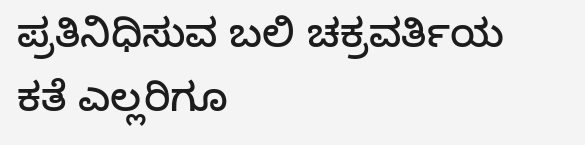ಪ್ರತಿನಿಧಿಸುವ ಬಲಿ ಚಕ್ರವರ್ತಿಯ ಕತೆ ಎಲ್ಲರಿಗೂ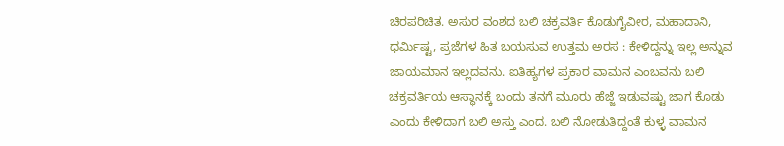ಚಿರಪರಿಚಿತ. ಅಸುರ ವಂಶದ ಬಲಿ ಚಕ್ರವರ್ತಿ ಕೊಡುಗೈವೀರ, ಮಹಾದಾನಿ, ಧರ್ಮಿಷ್ಟ, ಪ್ರಜೆಗಳ ಹಿತ ಬಯಸುವ ಉತ್ತಮ ಅರಸ : ಕೇಳಿದ್ದನ್ನು ಇಲ್ಲ ಅನ್ನುವ ಜಾಯಮಾನ ಇಲ್ಲದವನು. ಐತಿಹ್ಯಗಳ ಪ್ರಕಾರ ವಾಮನ ಎಂಬವನು ಬಲಿ ಚಕ್ರವರ್ತಿಯ ಆಸ್ಥಾನಕ್ಕೆ ಬಂದು ತನಗೆ ಮೂರು ಹೆಜ್ಜೆ ಇಡುವಷ್ಟು ಜಾಗ ಕೊಡು ಎಂದು ಕೇಳಿದಾಗ ಬಲಿ ಅಸ್ತು ಎಂದ. ಬಲಿ ನೋಡುತಿದ್ದಂತೆ ಕುಳ್ಳ ವಾಮನ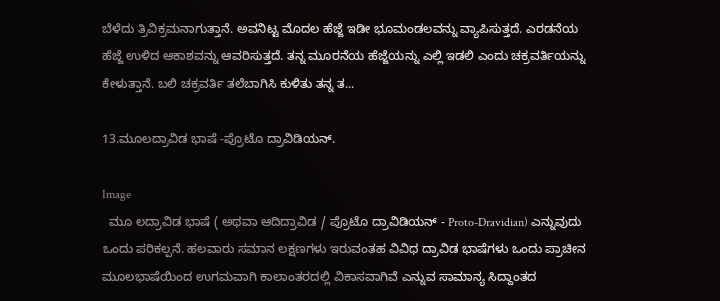ಬೆಳೆದು ತ್ರಿವಿಕ್ರಮನಾಗುತ್ತಾನೆ. ಅವನಿಟ್ಟ ಮೊದಲ ಹೆಜ್ಜೆ ಇಡೀ ಭೂಮಂಡಲವನ್ನು ವ್ಯಾಪಿಸುತ್ತದೆ. ಎರಡನೆಯ ಹೆಜ್ಜೆ ಉಳಿದ ಆಕಾಶವನ್ನು ಆವರಿಸುತ್ತದೆ. ತನ್ನ ಮೂರನೆಯ ಹೆಜ್ಜೆಯನ್ನು ಎಲ್ಲಿ ಇಡಲಿ ಎಂದು ಚಕ್ರವರ್ತಿಯನ್ನು ಕೇಳುತ್ತಾನೆ. ಬಲಿ ಚಕ್ರವರ್ತಿ ತಲೆಬಾಗಿಸಿ ಕುಳಿತು ತನ್ನ ತ...

13.ಮೂಲದ್ರಾವಿಡ ಭಾಷೆ -ಪ್ರೊಟೊ ದ್ರಾವಿಡಿಯನ್.

Image
  ಮೂ ಲದ್ರಾವಿಡ ಭಾಷೆ ( ಅಥವಾ ಆದಿದ್ರಾವಿಡ / ಪ್ರೊಟೊ ದ್ರಾವಿಡಿಯನ್ - Proto-Dravidian) ಎನ್ನುವುದು ಒಂದು ಪರಿಕಲ್ಪನೆ. ಹಲವಾರು ಸಮಾನ ಲಕ್ಷಣಗಳು ಇರುವಂತಹ ವಿವಿಧ ದ್ರಾವಿಡ ಭಾಷೆಗಳು ಒಂದು ಪ್ರಾಚೀನ ಮೂಲಭಾಷೆಯಿಂದ ಉಗಮವಾಗಿ ಕಾಲಾಂತರದಲ್ಲಿ ವಿಕಾಸವಾಗಿವೆ ಎನ್ನುವ ಸಾಮಾನ್ಯ ಸಿದ್ದಾಂತದ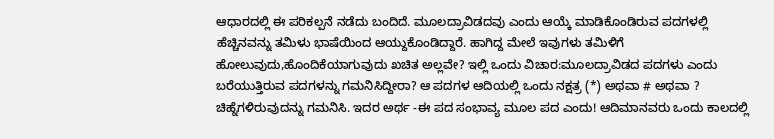ಆಧಾರದಲ್ಲಿ ಈ ಪರಿಕಲ್ಪನೆ ನಡೆದು ಬಂದಿದೆ. ಮೂಲದ್ರಾವಿಡದವು ಎಂದು ಆಯ್ಕೆ ಮಾಡಿಕೊಂಡಿರುವ ಪದಗಳಲ್ಲಿ ಹೆಚ್ಚಿನವನ್ನು ತಮಿಳು ಭಾಷೆಯಿಂದ ಆಯ್ದುಕೊಂಡಿದ್ದಾರೆ. ಹಾಗಿದ್ದ ಮೇಲೆ ಇವುಗಳು ತಮಿಳಿಗೆ ಹೋಲುವುದು,ಹೊಂದಿಕೆಯಾಗುವುದು ಖಚಿತ ಅಲ್ಲವೇ? ಇಲ್ಲಿ ಒಂದು ವಿಚಾರ:ಮೂಲದ್ರಾವಿಡದ ಪದಗಳು ಎಂದು ಬರೆಯುತ್ತಿರುವ ಪದಗಳನ್ನು ಗಮನಿಸಿದ್ದೀರಾ? ಆ ಪದಗಳ ಆದಿಯಲ್ಲಿ ಒಂದು ನಕ್ಷತ್ರ (*) ಅಥವಾ # ಅಥವಾ ? ಚಿಹ್ನೆಗಳಿರುವುದನ್ನು ಗಮನಿಸಿ. ಇದರ ಅರ್ಥ -ಈ ಪದ ಸಂಭಾವ್ಯ ಮೂಲ ಪದ ಎಂದು! ಆದಿಮಾನವರು ಒಂದು ಕಾಲದಲ್ಲಿ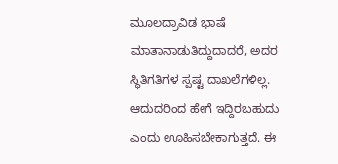ಮೂಲದ್ರಾವಿಡ ಭಾಷೆ ಮಾತಾನಾಡುತಿದ್ದುದಾದರೆ, ಅದರ ಸ್ಥಿತಿಗತಿಗಳ ಸ್ಪಷ್ಟ ದಾಖಲೆಗಳಿಲ್ಲ. ಆದುದರಿಂದ ಹೇಗೆ ಇದ್ದಿರಬಹುದು ಎಂದು ಊಹಿಸಬೇಕಾಗುತ್ತದೆ. ಈ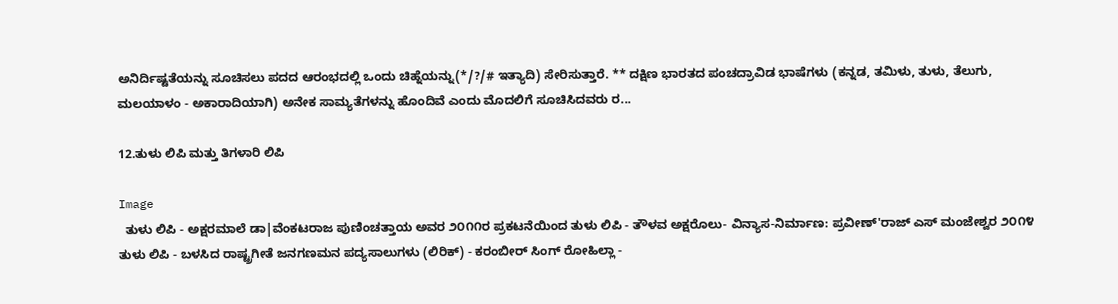ಅನಿರ್ದಿಷ್ಟತೆಯನ್ನು ಸೂಚಿಸಲು ಪದದ ಆರಂಭದಲ್ಲಿ ಒಂದು ಚಿಹ್ನೆಯನ್ನು(*/?/# ಇತ್ಯಾದಿ) ಸೇರಿಸುತ್ತಾರೆ. ** ದಕ್ಷಿಣ ಭಾರತದ ಪಂಚದ್ರಾವಿಡ ಭಾಷೆಗಳು (ಕನ್ನಡ, ತಮಿಳು, ತುಳು, ತೆಲುಗು, ಮಲಯಾಳಂ - ಅಕಾರಾದಿಯಾಗಿ) ಅನೇಕ ಸಾಮ್ಯತೆಗಳನ್ನು ಹೊಂದಿವೆ ಎಂದು ಮೊದಲಿಗೆ ಸೂಚಿಸಿದವರು ರ...

12.ತುಳು ಲಿಪಿ ಮತ್ತು ತಿಗಳಾರಿ ಲಿಪಿ

Image
  ತುಳು ಲಿಪಿ - ಅಕ್ಷರಮಾಲೆ ಡಾ|ವೆಂಕಟರಾಜ ಪುಣಿಂಚತ್ತಾಯ ಅವರ ೨೦೧೧ರ ಪ್ರಕಟನೆಯಿಂದ ತುಳು ಲಿಪಿ - ತೌಳವ ಅಕ್ಷರೊಲು- ವಿನ್ಯಾಸ-ನಿರ್ಮಾಣ: ಪ್ರವೀಣ್'ರಾಜ್ ಎಸ್ ಮಂಜೇಶ್ವರ ೨೦೧೪ ತುಳು ಲಿಪಿ - ಬಳಸಿದ ರಾಷ್ಟ್ರಗೀತೆ ಜನಗಣಮನ ಪದ್ಯಸಾಲುಗಳು (ಲಿರಿಕ್) - ಕರಂಬೀರ್ ಸಿಂಗ್ ರೋಹಿಲ್ಲಾ -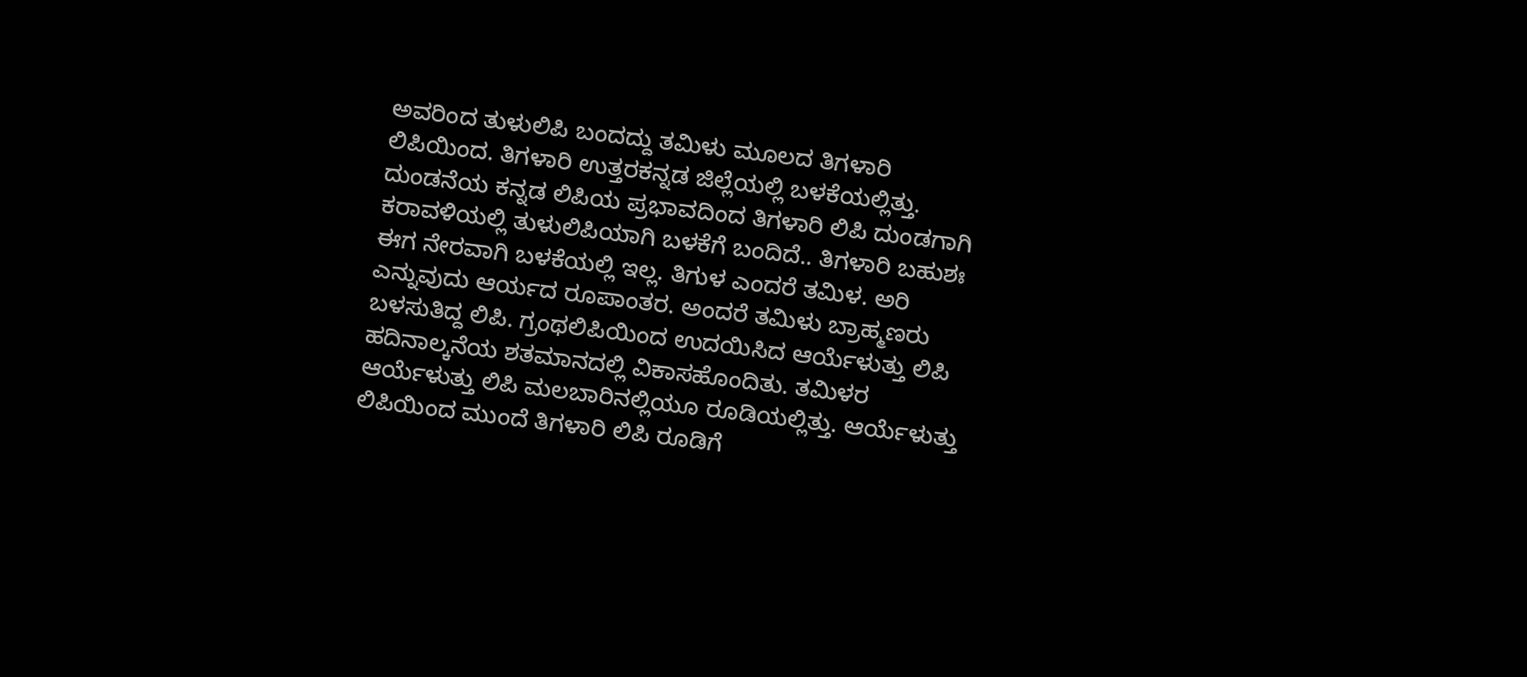ಅವರಿಂದ ತುಳುಲಿಪಿ ಬಂದದ್ದು ತಮಿಳು ಮೂಲದ ತಿಗಳಾರಿ ಲಿಪಿಯಿಂದ. ತಿಗಳಾರಿ ಉತ್ತರಕನ್ನಡ ಜಿಲ್ಲೆಯಲ್ಲಿ ಬಳಕೆಯಲ್ಲಿತ್ತು. ದುಂಡನೆಯ ಕನ್ನಡ ಲಿಪಿಯ ಪ್ರಭಾವದಿಂದ ತಿಗಳಾರಿ ಲಿಪಿ ದುಂಡಗಾಗಿ ಕರಾವಳಿಯಲ್ಲಿ ತುಳುಲಿಪಿಯಾಗಿ ಬಳಕೆಗೆ ಬಂದಿದೆ.. ತಿಗಳಾರಿ ಬಹುಶಃ ಈಗ ನೇರವಾಗಿ ಬಳಕೆಯಲ್ಲಿ ಇಲ್ಲ. ತಿಗುಳ ಎಂದರೆ ತಮಿಳ. ಅರಿ ಎನ್ನುವುದು ಆರ್ಯದ ರೂಪಾಂತರ. ಅಂದರೆ ತಮಿಳು ಬ್ರಾಹ್ಮಣರು ಬಳಸುತಿದ್ದ ಲಿಪಿ. ಗ್ರಂಥಲಿಪಿಯಿಂದ ಉದಯಿಸಿದ ಆರ್ಯೆಳುತ್ತು ಲಿಪಿ ಹದಿನಾಲ್ಕನೆಯ ಶತಮಾನದಲ್ಲಿ ವಿಕಾಸಹೊಂದಿತು. ತಮಿಳರ ಆರ್ಯೆಳುತ್ತು ಲಿಪಿ ಮಲಬಾರಿನಲ್ಲಿಯೂ ರೂಡಿಯಲ್ಲಿತ್ತು. ಆರ್ಯೆಳುತ್ತು ಲಿಪಿಯಿಂದ ಮುಂದೆ ತಿಗಳಾರಿ ಲಿಪಿ ರೂಡಿಗೆ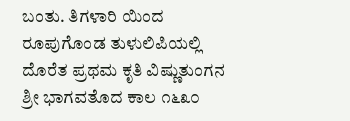ಬಂತು. ತಿಗಳಾರಿ ಯಿಂದ ರೂಪುಗೊಂಡ ತುಳುಲಿಪಿಯಲ್ಲಿ ದೊರೆತ ಪ್ರಥಮ ಕೃತಿ ವಿಷ್ಣುತುಂಗನ ಶ್ರೀ ಭಾಗವತೊದ ಕಾಲ ೧೬೩೦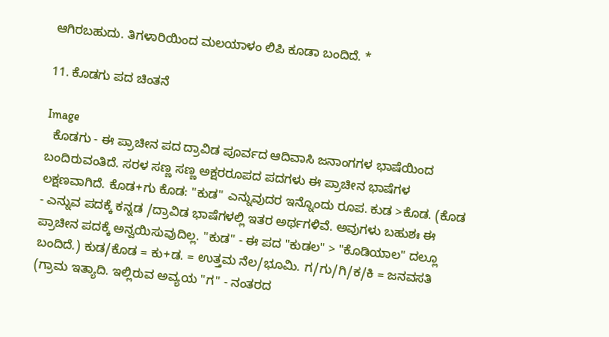ಆಗಿರಬಹುದು. ತಿಗಳಾರಿಯಿಂದ ಮಲಯಾಳಂ ಲಿಪಿ ಕೂಡಾ ಬಂದಿದೆ. *

11. ಕೊಡಗು ಪದ ಚಿಂತನೆ

Image
  ಕೊಡಗು - ಈ ಪ್ರಾಚೀನ ಪದ ದ್ರಾವಿಡ ಪೂರ್ವದ ಆದಿವಾಸಿ ಜನಾಂಗಗಳ ಭಾಷೆಯಿಂದ ಬಂದಿರುವಂತಿದೆ. ಸರಳ ಸಣ್ಣ ಸಣ್ಣ ಅಕ್ಷರರೂಪದ ಪದಗಳು ಈ ಪ್ರಾಚೀನ ಭಾಷೆಗಳ ಲಕ್ಷಣವಾಗಿದೆ. ಕೊಡ+ಗು ಕೊಡ: "ಕುಡ" ಎನ್ನುವುದರ ಇನ್ನೊಂದು ರೂಪ. ಕುಡ >ಕೊಡ. (ಕೊಡ - ಎನ್ನುವ ಪದಕ್ಕೆ ಕನ್ನಡ /ದ್ರಾವಿಡ ಭಾಷೆಗಳಲ್ಲಿ ಇತರ ಅರ್ಥಗಳಿವೆ. ಅವುಗಳು ಬಹುಶಃ ಈ ಪ್ರಾಚೀನ ಪದಕ್ಕೆ ಅನ್ವಯಿಸುವುದಿಲ್ಲ. "ಕುಡ" - ಈ ಪದ "ಕುಡಲ" > "ಕೊಡಿಯಾಲ" ದಲ್ಲೂ ಬಂದಿದೆ.) ಕುಡ/ಕೊಡ = ಕು+ಡ. = ಉತ್ತಮ ನೆಲ/ಭೂಮಿ. ಗ/ಗು/ಗಿ/ಕ/ಕಿ = ಜನವಸತಿ (ಗ್ರಾಮ ಇತ್ಯಾದಿ. ಇಲ್ಲಿರುವ ಅವ್ಯಯ "ಗ" - ನಂತರದ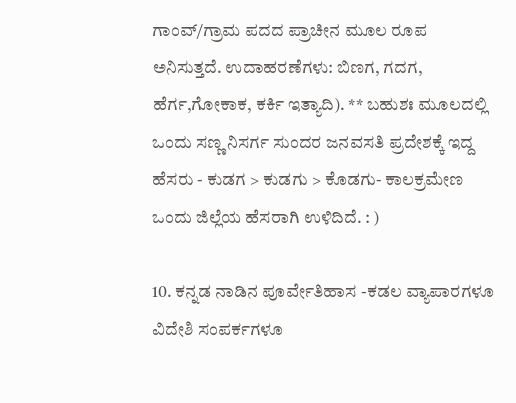ಗಾಂವ್/ಗ್ರಾಮ ಪದದ ಪ್ರಾಚೀನ ಮೂಲ ರೂಪ ಅನಿಸುತ್ತದೆ. ಉದಾಹರಣೆಗಳು: ಬಿಣಗ, ಗದಗ, ಹೆರ್ಗ,ಗೋಕಾಕ, ಕರ್ಕಿ ಇತ್ಯಾದಿ). ** ಬಹುಶಃ ಮೂಲದಲ್ಲಿ ಒಂದು ಸಣ್ಣ ನಿಸರ್ಗ ಸುಂದರ ಜನವಸತಿ ಪ್ರದೇಶಕ್ಕೆ ಇದ್ದ ಹೆಸರು - ಕುಡಗ > ಕುಡಗು > ಕೊಡಗು- ಕಾಲಕ್ರಮೇಣ ಒಂದು ಜಿಲ್ಲೆಯ ಹೆಸರಾಗಿ ಉಳಿದಿದೆ. : )

10. ಕನ್ನಡ ನಾಡಿನ ಪೂರ್ವೇತಿಹಾಸ -ಕಡಲ ವ್ಯಾಪಾರಗಳೂ ವಿದೇಶಿ ಸಂಪರ್ಕಗಳೂ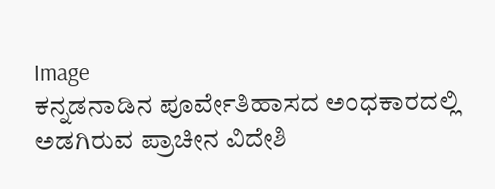Image
ಕನ್ನಡನಾಡಿನ ಪೂರ್ವೇತಿಹಾಸದ ಅಂಧಕಾರದಲ್ಲಿ ಅಡಗಿರುವ ಪ್ರಾಚೀನ ವಿದೇಶಿ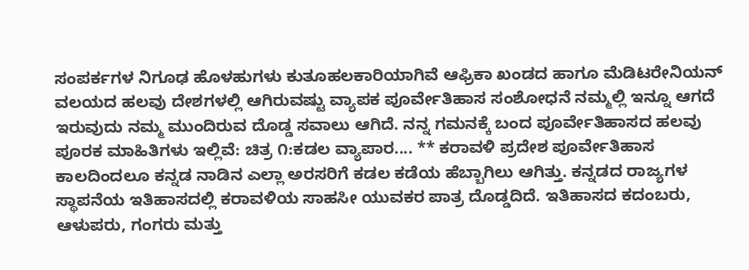ಸಂಪರ್ಕಗಳ ನಿಗೂಢ ಹೊಳಹುಗಳು ಕುತೂಹಲಕಾರಿಯಾಗಿವೆ ಆಫ್ರಿಕಾ ಖಂಡದ ಹಾಗೂ ಮೆಡಿಟರೇನಿಯನ್ ವಲಯದ ಹಲವು ದೇಶಗಳಲ್ಲಿ ಆಗಿರುವಷ್ಟು ವ್ಯಾಪಕ ಪೂರ್ವೇತಿಹಾಸ ಸಂಶೋಧನೆ ನಮ್ಮಲ್ಲಿ ಇನ್ನೂ ಆಗದೆ ಇರುವುದು ನಮ್ಮ ಮುಂದಿರುವ ದೊಡ್ಡ ಸವಾಲು ಆಗಿದೆ. ನನ್ನ ಗಮನಕ್ಕೆ ಬಂದ ಪೂರ್ವೇತಿಹಾಸದ ಹಲವು ಪೂರಕ ಮಾಹಿತಿಗಳು ಇಲ್ಲಿವೆ: ಚಿತ್ರ ೧:ಕಡಲ ವ್ಯಾಪಾರ.... ** ಕರಾವಳಿ ಪ್ರದೇಶ ಪೂರ್ವೇತಿಹಾಸ ಕಾಲದಿಂದಲೂ ಕನ್ನಡ ನಾಡಿನ ಎಲ್ಲಾ ಅರಸರಿಗೆ ಕಡಲ ಕಡೆಯ ಹೆಬ್ಬಾಗಿಲು ಆಗಿತ್ತು. ಕನ್ನಡದ ರಾಜ್ಯಗಳ ಸ್ಥಾಪನೆಯ ಇತಿಹಾಸದಲ್ಲಿ ಕರಾವಳಿಯ ಸಾಹಸೀ ಯುವಕರ ಪಾತ್ರ ದೊಡ್ಡದಿದೆ. ಇತಿಹಾಸದ ಕದಂಬರು, ಆಳುಪರು, ಗಂಗರು ಮತ್ತು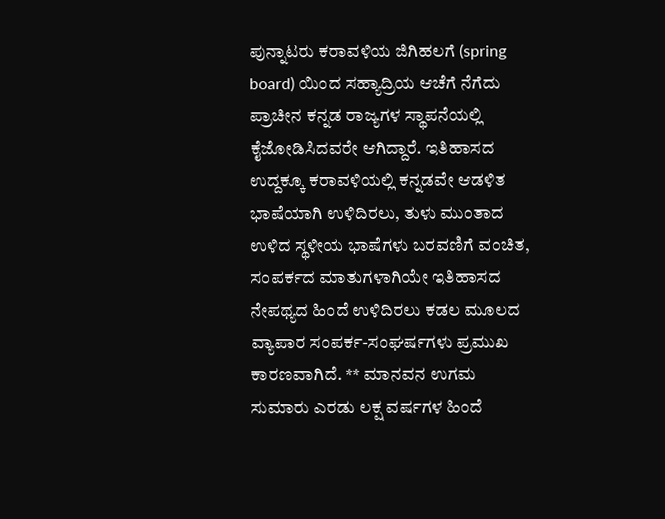ಪುನ್ನಾಟರು ಕರಾವಳಿಯ ಜಿಗಿಹಲಗೆ (spring board) ಯಿಂದ ಸಹ್ಯಾದ್ರಿಯ ಆಚೆಗೆ ನೆಗೆದು ಪ್ರಾಚೀನ ಕನ್ನಡ ರಾಜ್ಯಗಳ ಸ್ಥಾಪನೆಯಲ್ಲಿ ಕೈಜೋಡಿಸಿದವರೇ ಆಗಿದ್ದಾರೆ. ಇತಿಹಾಸದ ಉದ್ದಕ್ಕೂ ಕರಾವಳಿಯಲ್ಲಿ ಕನ್ನಡವೇ ಆಡಳಿತ ಭಾಷೆಯಾಗಿ ಉಳಿದಿರಲು, ತುಳು ಮುಂತಾದ ಉಳಿದ ಸ್ಥಳೀಯ ಭಾಷೆಗಳು ಬರವಣಿಗೆ ವಂಚಿತ, ಸಂಪರ್ಕದ ಮಾತುಗಳಾಗಿಯೇ ಇತಿಹಾಸದ ನೇಪಥ್ಯದ ಹಿಂದೆ ಉಳಿದಿರಲು ಕಡಲ ಮೂಲದ ವ್ಯಾಪಾರ ಸಂಪರ್ಕ-ಸಂಘರ್ಷಗಳು ಪ್ರಮುಖ ಕಾರಣವಾಗಿದೆ. ** ಮಾನವನ ಉಗಮ ಸುಮಾರು ಎರಡು ಲಕ್ಷ ವರ್ಷಗಳ ಹಿಂದೆ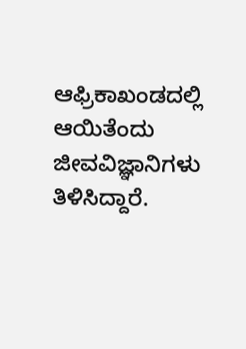ಆಫ್ರಿಕಾಖಂಡದಲ್ಲಿ ಆಯಿತೆಂದು ಜೀವವಿಜ್ಞಾನಿಗಳು ತಿಳಿಸಿದ್ದಾರೆ.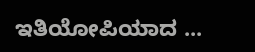ಇತಿಯೋಪಿಯಾದ ...